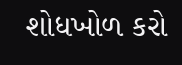શોધખોળ કરો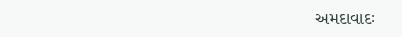અમદાવાદઃ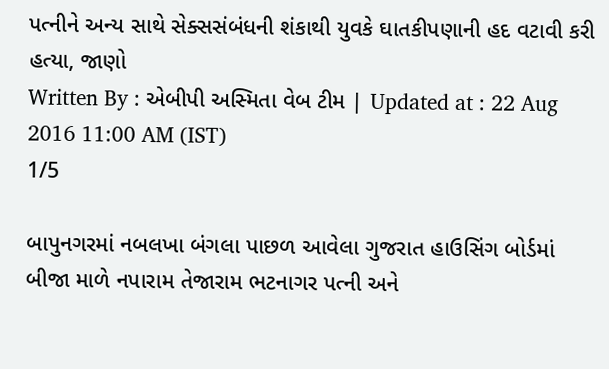પત્નીને અન્ય સાથે સેક્સસંબંધની શંકાથી યુવકે ઘાતકીપણાની હદ વટાવી કરી હત્યા, જાણો
Written By : એબીપી અસ્મિતા વેબ ટીમ | Updated at : 22 Aug 2016 11:00 AM (IST)
1/5

બાપુનગરમાં નબલખા બંગલા પાછળ આવેલા ગુજરાત હાઉસિંગ બોર્ડમાં બીજા માળે નપારામ તેજારામ ભટનાગર પત્ની અને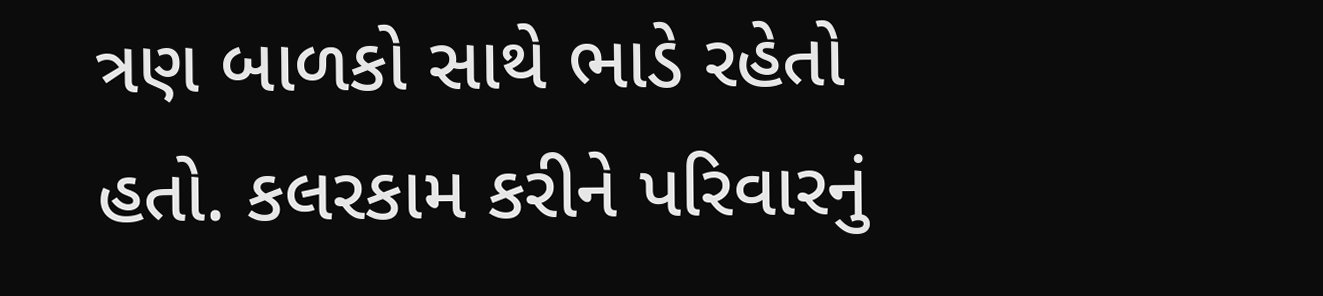ત્રણ બાળકો સાથે ભાડે રહેતો હતો. કલરકામ કરીને પરિવારનું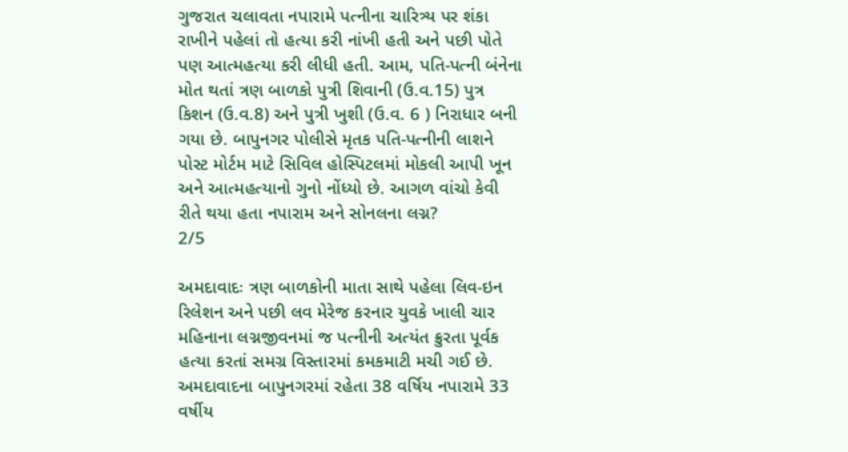ગુજરાત ચલાવતા નપારામે પત્નીના ચારિત્ર્ય પર શંકા રાખીને પહેલાં તો હત્યા કરી નાંખી હતી અને પછી પોતે પણ આત્મહત્યા કરી લીધી હતી. આમ, પતિ-પત્ની બંનેના મોત થતાં ત્રણ બાળકો પુત્રી શિવાની (ઉ.વ.15) પુત્ર કિશન (ઉ.વ.8) અને પુત્રી ખુશી (ઉ.વ. 6 ) નિરાધાર બની ગયા છે. બાપુનગર પોલીસે મૃતક પતિ-પત્નીની લાશને પોસ્ટ મોર્ટમ માટે સિવિલ હોસ્પિટલમાં મોકલી આપી ખૂન અને આત્મહત્યાનો ગુનો નોંધ્યો છે. આગળ વાંચો કેવી રીતે થયા હતા નપારામ અને સોનલના લગ્ન?
2/5

અમદાવાદઃ ત્રણ બાળકોની માતા સાથે પહેલા લિવ-ઇન રિલેશન અને પછી લવ મેરેજ કરનાર યુવકે ખાલી ચાર મહિનાના લગ્નજીવનમાં જ પત્નીની અત્યંત ક્રુરતા પૂર્વક હત્યા કરતાં સમગ્ર વિસ્તારમાં કમકમાટી મચી ગઈ છે. અમદાવાદના બાપુનગરમાં રહેતા 38 વર્ષિય નપારામે 33 વર્ષીય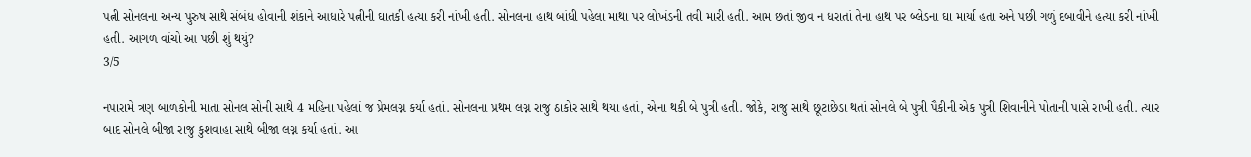પત્ની સોનલના અન્ય પુરુષ સાથે સંબંધ હોવાની શંકાને આધારે પત્નીની ઘાતકી હત્યા કરી નાંખી હતી. સોનલના હાથ બાંધી પહેલા માથા પર લોખંડની તવી મારી હતી. આમ છતાં જીવ ન ધરાતાં તેના હાથ પર બ્લેડના ઘા માર્યા હતા અને પછી ગળું દબાવીને હત્યા કરી નાંખી હતી. આગળ વાંચો આ પછી શું થયું?
3/5

નપારામે ત્રણ બાળકોની માતા સોનલ સોની સાથે 4 મહિના પહેલાં જ પ્રેમલગ્ન કર્યા હતાં. સોનલના પ્રથમ લગ્ન રાજુ ઠાકોર સાથે થયા હતાં, એના થકી બે પુત્રી હતી. જોકે, રાજુ સાથે છૂટાછેડા થતાં સોનલે બે પુત્રી પૈકીની એક પુત્રી શિવાનીને પોતાની પાસે રાખી હતી. ત્યાર બાદ સોનલે બીજા રાજુ કુશવાહા સાથે બીજા લગ્ન કર્યા હતાં. આ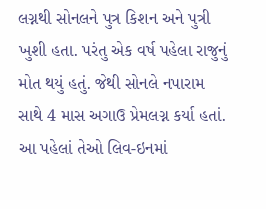લગ્નથી સોનલને પુત્ર કિશન અને પુત્રી ખુશી હતા. પરંતુ એક વર્ષ પહેલા રાજુનું મોત થયું હતું. જેથી સોનલે નપારામ સાથે 4 માસ અગાઉ પ્રેમલગ્ન કર્યા હતાં. આ પહેલાં તેઓ લિવ-ઇનમાં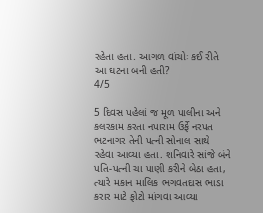રહેતા હતા. આગળ વાંચોઃ કઈ રીતે આ ઘટના બની હતી?
4/5

5 દિવસ પહેલાં જ મૂળ પાલીના અને કલરકામ કરતા નપારામ ઉર્ફે નરપત ભટનાગર તેની પત્ની સોનાલ સાથે રહેવા આવ્યા હતા. શનિવારે સાંજે બંને પતિ-પત્ની ચા પાણી કરીને બેઠા હતા, ત્યારે મકાન માલિક ભગવતદાસ ભાડા કરાર માટે ફોટો માંગવા આવ્યા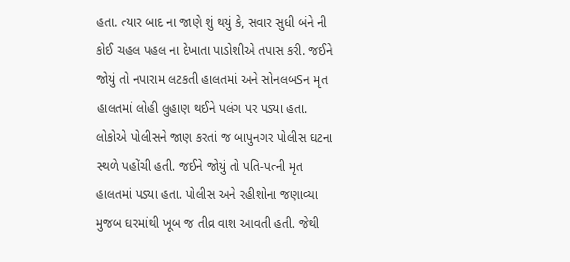હતા. ત્યાર બાદ ના જાણે શું થયું કે, સવાર સુધી બંને ની કોઈ ચહલ પહલ ના દેખાતા પાડોશીએ તપાસ કરી. જઈને જોયું તો નપારામ લટકતી હાલતમાં અને સોનલબSન મૃત હાલતમાં લોહી લુહાણ થઈને પલંગ પર પડ્યા હતા. લોકોએ પોલીસને જાણ કરતાં જ બાપુનગર પોલીસ ઘટના સ્થળે પહોંચી હતી. જઈને જોયું તો પતિ-પત્ની મૃત હાલતમાં પડ્યા હતા. પોલીસ અને રહીશોના જણાવ્યા મુજબ ઘરમાંથી ખૂબ જ તીવ્ર વાશ આવતી હતી. જેથી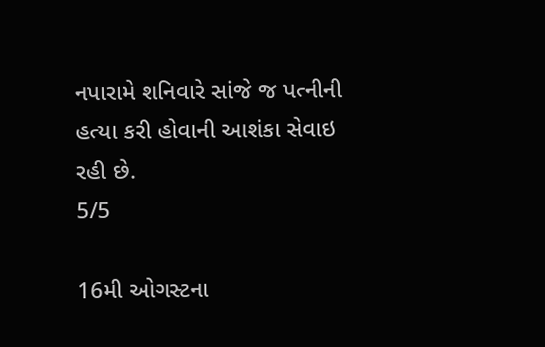નપારામે શનિવારે સાંજે જ પત્નીની હત્યા કરી હોવાની આશંકા સેવાઇ રહી છે.
5/5

16મી ઓગસ્ટના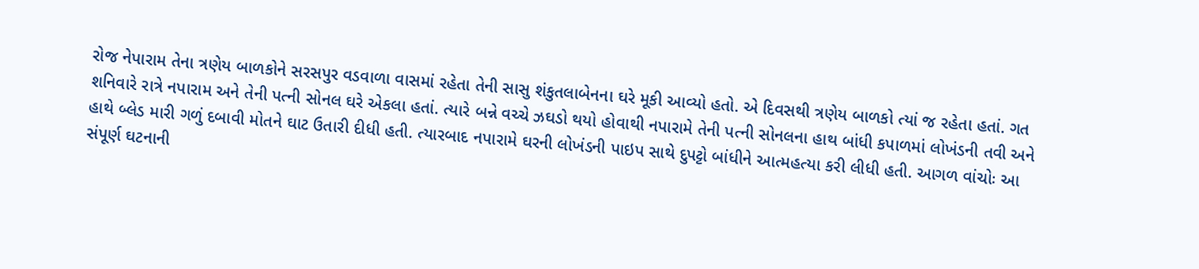રોજ નેપારામ તેના ત્રણેય બાળકોને સરસપુર વડવાળા વાસમાં રહેતા તેની સાસુ શંકુતલાબેનના ઘરે મૂકી આવ્યો હતો. એ દિવસથી ત્રણેય બાળકો ત્યાં જ રહેતા હતાં. ગત શનિવારે રાત્રે નપારામ અને તેની પત્ની સોનલ ઘરે એકલા હતાં. ત્યારે બન્ને વચ્ચે ઝઘડો થયો હોવાથી નપારામે તેની પત્ની સોનલના હાથ બાંધી કપાળમાં લોખંડની તવી અને હાથે બ્લેડ મારી ગળું દબાવી મોતને ઘાટ ઉતારી દીધી હતી. ત્યારબાદ નપારામે ઘરની લોખંડની પાઇપ સાથે દુપટ્ટો બાંધીને આત્મહત્યા કરી લીધી હતી. આગળ વાંચોઃ આ સંપૂર્ણ ઘટનાની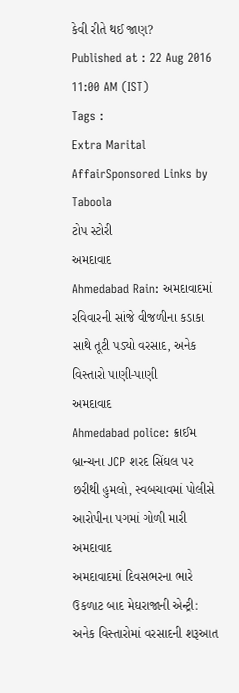કેવી રીતે થઈ જાણ?
Published at : 22 Aug 2016 11:00 AM (IST)
Tags :
Extra Marital AffairSponsored Links by Taboola
ટોપ સ્ટોરી
અમદાવાદ
Ahmedabad Rain: અમદાવાદમાં રવિવારની સાંજે વીજળીના કડાકા સાથે તૂટી પડ્યો વરસાદ, અનેક વિસ્તારો પાણી-પાણી
અમદાવાદ
Ahmedabad police: ક્રાઈમ બ્રાન્ચના JCP શરદ સિંઘલ પર છરીથી હુમલો, સ્વબચાવમાં પોલીસે આરોપીના પગમાં ગોળી મારી
અમદાવાદ
અમદાવાદમાં દિવસભરના ભારે ઉકળાટ બાદ મેઘરાજાની એન્ટ્રી: અનેક વિસ્તારોમાં વરસાદની શરૂઆત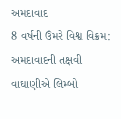અમદાવાદ
8 વર્ષની ઉંમરે વિશ્વ વિક્રમ: અમદાવાદની તક્ષવી વાઘાણીએ લિમ્બો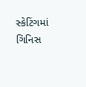સ્કેટિંગમાં ગિનિસ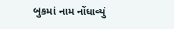બુકમાં નામ નોંધાવ્યું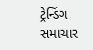ટ્રેન્ડિંગ સમાચાર